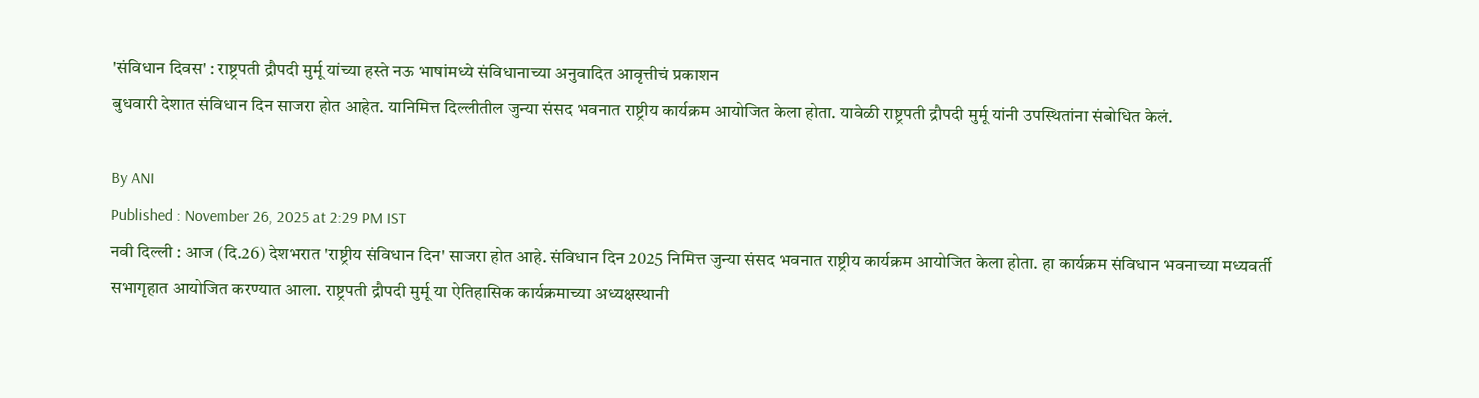'संविधान दिवस' : राष्ट्रपती द्रौपदी मुर्मू यांच्या हस्ते नऊ भाषांमध्ये संविधानाच्या अनुवादित आवृत्तीचं प्रकाशन
बुधवारी देशात संविधान दिन साजरा होत आहेत. यानिमित्त दिल्लीतील जुन्या संसद भवनात राष्ट्रीय कार्यक्रम आयोजित केला होता. यावेळी राष्ट्रपती द्रौपदी मुर्मू यांनी उपस्थितांना संबोधित केलं.

By ANI
Published : November 26, 2025 at 2:29 PM IST
नवी दिल्ली : आज (दि.26) देशभरात 'राष्ट्रीय संविधान दिन' साजरा होत आहे. संविधान दिन 2025 निमित्त जुन्या संसद भवनात राष्ट्रीय कार्यक्रम आयोजित केला होता. हा कार्यक्रम संविधान भवनाच्या मध्यवर्ती सभागृहात आयोजित करण्यात आला. राष्ट्रपती द्रौपदी मुर्मू या ऐतिहासिक कार्यक्रमाच्या अध्यक्षस्थानी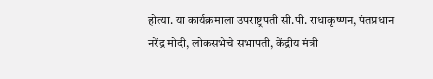होत्या. या कार्यक्रमाला उपराष्ट्रपती सी.पी. राधाकृष्णन, पंतप्रधान नरेंद्र मोदी, लोकसभेचे सभापती, केंद्रीय मंत्री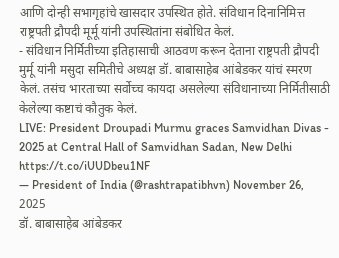आणि दोन्ही सभागृहांचे खासदार उपस्थित होते. संविधान दिनानिमित्त राष्ट्रपती द्रौपदी मूर्मू यांनी उपस्थितांना संबोधित केलं.
- संविधान निर्मितीच्या इतिहासाची आठवण करून देताना राष्ट्रपती द्रौपदी मुर्मू यांनी मसुदा समितीचे अध्यक्ष डॉ. बाबासाहेब आंबेडकर यांचं स्मरण केलं. तसंच भारताच्या सर्वोच्च कायदा असलेल्या संविधानाच्या निर्मितीसाठी केलेल्या कष्टाचं कौतुक केलं.
LIVE: President Droupadi Murmu graces Samvidhan Divas - 2025 at Central Hall of Samvidhan Sadan, New Delhi https://t.co/iUUDbeu1NF
— President of India (@rashtrapatibhvn) November 26, 2025
डॉ. बाबासाहेब आंबेडकर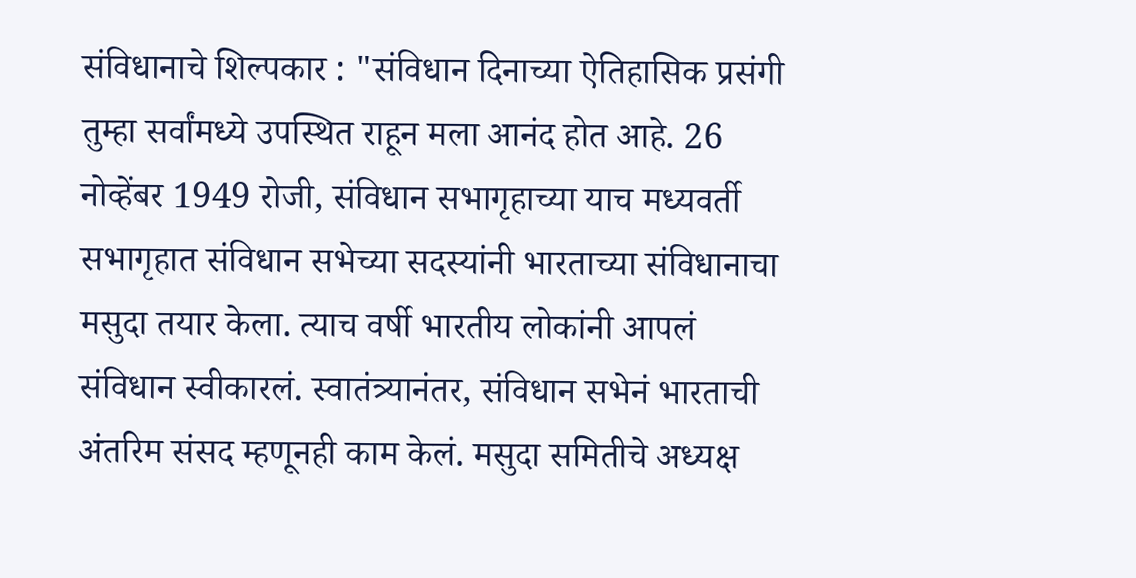संविधानाचे शिल्पकार : "संविधान दिनाच्या ऐतिहासिक प्रसंगी तुम्हा सर्वांमध्ये उपस्थित राहून मला आनंद होत आहे. 26 नोव्हेंबर 1949 रोजी, संविधान सभागृहाच्या याच मध्यवर्ती सभागृहात संविधान सभेच्या सदस्यांनी भारताच्या संविधानाचा मसुदा तयार केला. त्याच वर्षी भारतीय लोकांनी आपलं संविधान स्वीकारलं. स्वातंत्र्यानंतर, संविधान सभेनं भारताची अंतरिम संसद म्हणूनही काम केलं. मसुदा समितीचे अध्यक्ष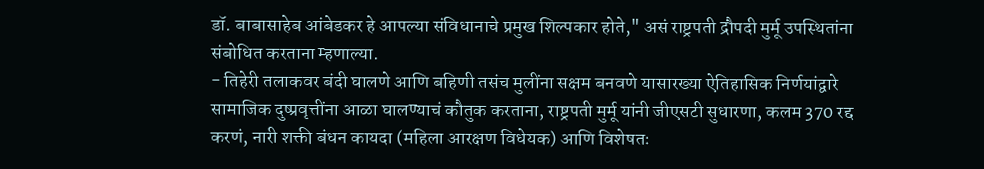डॉ. बाबासाहेब आंबेडकर हे आपल्या संविधानाचे प्रमुख शिल्पकार होते," असं राष्ट्रपती द्रौपदी मुर्मू उपस्थितांना संबोधित करताना म्हणाल्या.
- तिहेरी तलाकवर बंदी घालणे आणि बहिणी तसंच मुलींना सक्षम बनवणे यासारख्या ऐतिहासिक निर्णयांद्वारे सामाजिक दुष्प्रवृत्तींना आळा घालण्याचं कौतुक करताना, राष्ट्रपती मुर्मू यांनी जीएसटी सुधारणा, कलम 370 रद्द करणं, नारी शक्ती बंधन कायदा (महिला आरक्षण विधेयक) आणि विशेषतः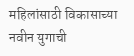महिलांसाठी विकासाच्या नवीन युगाची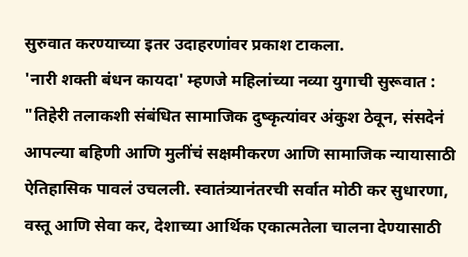सुरुवात करण्याच्या इतर उदाहरणांवर प्रकाश टाकला.
'नारी शक्ती बंधन कायदा' म्हणजे महिलांच्या नव्या युगाची सुरूवात : "तिहेरी तलाकशी संबंधित सामाजिक दुष्कृत्यांवर अंकुश ठेवून, संसदेनं आपल्या बहिणी आणि मुलींचं सक्षमीकरण आणि सामाजिक न्यायासाठी ऐतिहासिक पावलं उचलली. स्वातंत्र्यानंतरची सर्वात मोठी कर सुधारणा, वस्तू आणि सेवा कर, देशाच्या आर्थिक एकात्मतेला चालना देण्यासाठी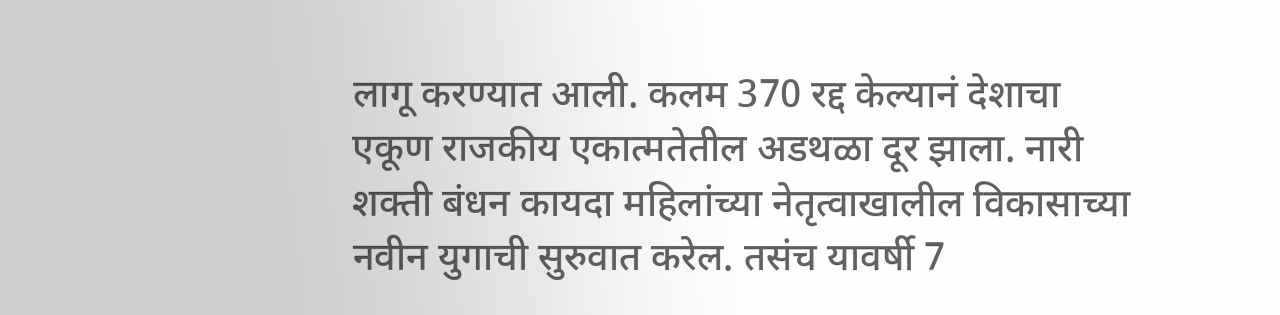लागू करण्यात आली. कलम 370 रद्द केल्यानं देशाचा एकूण राजकीय एकात्मतेतील अडथळा दूर झाला. नारी शक्ती बंधन कायदा महिलांच्या नेतृत्वाखालील विकासाच्या नवीन युगाची सुरुवात करेल. तसंच यावर्षी 7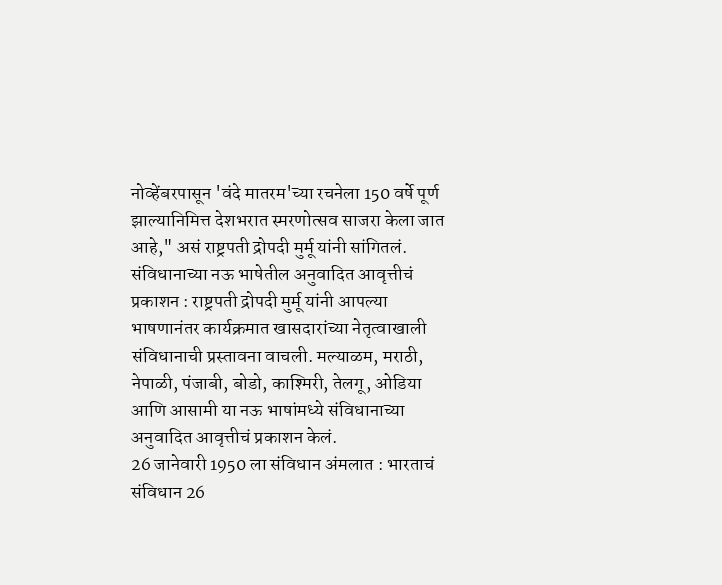नोव्हेंबरपासून 'वंदे मातरम'च्या रचनेला 150 वर्षे पूर्ण झाल्यानिमित्त देशभरात स्मरणोत्सव साजरा केला जात आहे," असं राष्ट्रपती द्रोपदी मुर्मू यांनी सांगितलं.
संविधानाच्या नऊ भाषेतील अनुवादित आवृत्तीचं प्रकाशन : राष्ट्रपती द्रोपदी मुर्मू यांनी आपल्या भाषणानंतर कार्यक्रमात खासदारांच्या नेतृत्वाखाली संविधानाची प्रस्तावना वाचली. मल्याळम, मराठी, नेपाळी, पंजाबी, बोडो, काश्मिरी, तेलगू, ओडिया आणि आसामी या नऊ भाषांमध्ये संविधानाच्या अनुवादित आवृत्तीचं प्रकाशन केलं.
26 जानेवारी 1950 ला संविधान अंमलात : भारताचं संविधान 26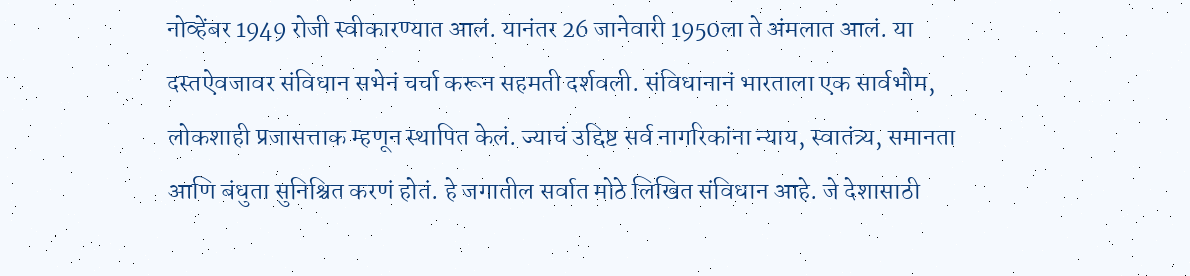नोव्हेंबर 1949 रोजी स्वीकारण्यात आलं. यानंतर 26 जानेवारी 1950ला ते अंमलात आलं. या दस्तऐवजावर संविधान सभेनं चर्चा करून सहमती दर्शवली. संविधानानं भारताला एक सार्वभौम, लोकशाही प्रजासत्ताक म्हणून स्थापित केलं. ज्याचं उद्दिष्ट सर्व नागरिकांना न्याय, स्वातंत्र्य, समानता आणि बंधुता सुनिश्चित करणं होतं. हे जगातील सर्वात मोठे लिखित संविधान आहे. जे देशासाठी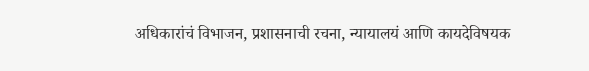अधिकारांचं विभाजन, प्रशासनाची रचना, न्यायालयं आणि कायदेविषयक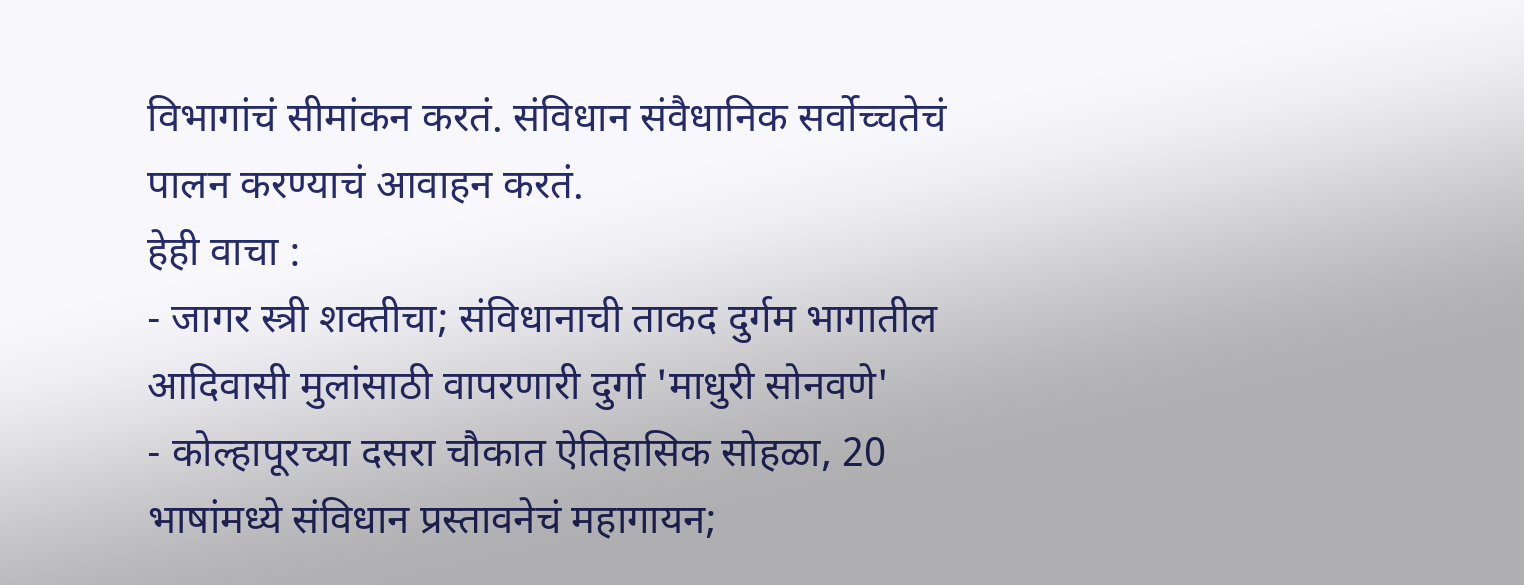विभागांचं सीमांकन करतं. संविधान संवैधानिक सर्वोच्चतेचं पालन करण्याचं आवाहन करतं.
हेही वाचा :
- जागर स्त्री शक्तीचा; संविधानाची ताकद दुर्गम भागातील आदिवासी मुलांसाठी वापरणारी दुर्गा 'माधुरी सोनवणे'
- कोल्हापूरच्या दसरा चौकात ऐतिहासिक सोहळा, 20 भाषांमध्ये संविधान प्रस्तावनेचं महागायन;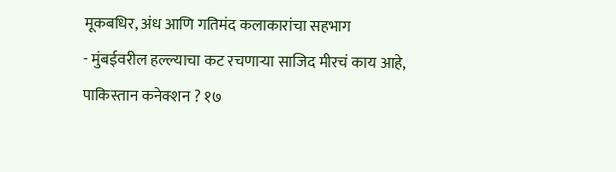मूकबधिर, अंध आणि गतिमंद कलाकारांचा सहभाग
- मुंबईवरील हल्ल्याचा कट रचणाऱ्या साजिद मीरचं काय आहे, पाकिस्तान कनेक्शन ? १७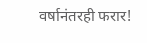वर्षानंतरही फरार!